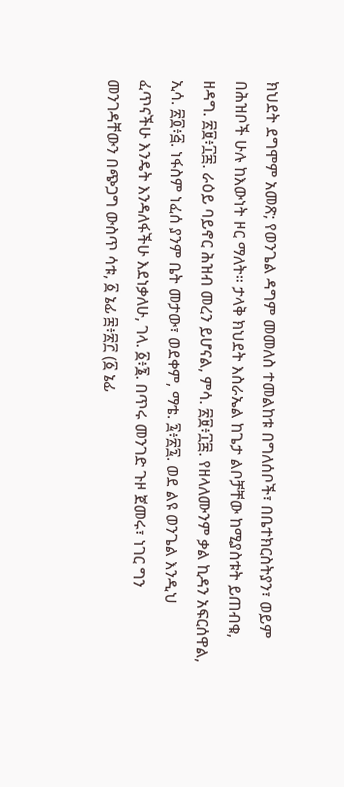ክህደት ደግሞም አመጽ; የወንጌል ዳግም መመለስ ተመልከቱ በግለሰቦች፣ በቤተክርስትያን፣ ወይም በሕዝቦች ሁሉ ከእውነት ዞር ማለት። ታላቅ ክህደት እስራኤል ከጌታ ልቦቻቸው ከሚያስቱት ይጠብቁ, ዘዳግ. ፳፱፥፲፰. ራዕይ ባይኖር ሕዝብ መረን ይሆናል, ምሳ. ፳፱፥፲፰. የዘላለሙንም ቃል ኪዳን አፍርሰዋል, ኢሳ. ፳፬፥፭. ነፋስም ነፈሰ ያንም ቤት መታው፣ ወደቀም, ማቴ. ፯፥፳፯. ወደ ልዩ ወንጌል እንዲህ ፈጥናችሁ እንዴት እንዳለፋችሁ እደነቃለሁ, ገላ. ፩፥፮. በጥሩ መንገድ ጉዞ ጀመሩ፣ ነገር ግን መንገዳቸውን በጭጋግ ውስጥ ሳቱ, ፩ ኔፊ ፰፥፳፫ (፩ ኔፊ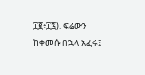፲፪፥፲፯). ፍሬውን ከቀመሱ በኋላ አፈሩ፤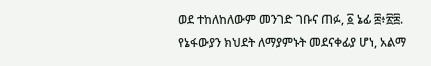ወደ ተከለከለውም መንገድ ገቡና ጠፉ, ፩ ኔፊ ፰፥፳፰. የኔፋውያን ክህደት ለማያምኑት መደናቀፊያ ሆነ, አልማ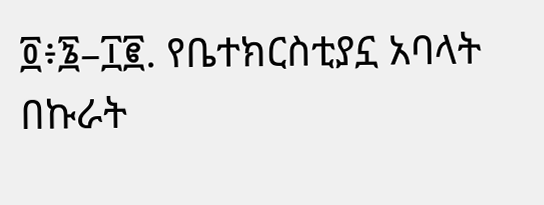፬፥፮–፲፪. የቤተክርስቲያኗ አባላት በኩራት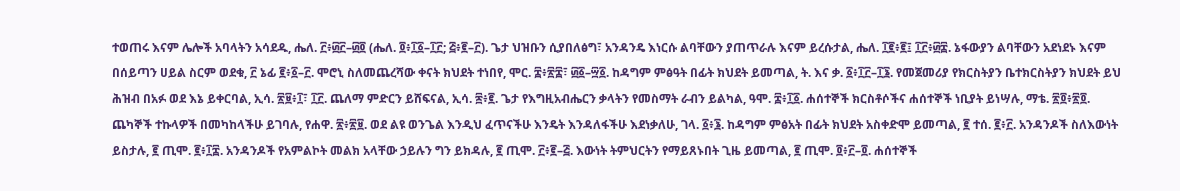ተወጠሩ እናም ሌሎች አባላትን አሳደዱ, ሔለ. ፫፥፴፫–፴፬ (ሔለ. ፬፥፲፩–፲፫; ፭፥፪–፫). ጌታ ህዝቡን ሲያበለፅግ፣ አንዳንዴ እነርሱ ልባቸውን ያጠጥራሉ እናም ይረሱታል, ሔለ. ፲፪፥፪፤ ፲፫፥፴፰. ኔፋውያን ልባቸውን አደነደኑ እናም በሰይጣን ሀይል ስርም ወደቁ, ፫ ኔፊ ፪፥፩–፫. ሞሮኒ ስለመጨረሻው ቀናት ክህደት ተነበየ, ሞር. ፰፥፳፰፣ ፴፩–፵፩. ከዳግም ምፅዓት በፊት ክህደት ይመጣል, ት. እና ቃ. ፩፥፲፫–፲፮. የመጀመሪያ የክርስትያን ቤተክርስትያን ክህደት ይህ ሕዝብ በአፉ ወደ እኔ ይቀርባል, ኢሳ. ፳፱፥፲፣ ፲፫. ጨለማ ምድርን ይሸፍናል, ኢሳ. ፷፥፪. ጌታ የእግዚአብሔርን ቃላትን የመስማት ራብን ይልካል, ዓሞ. ፰፥፲፩. ሐሰተኞች ክርስቶሶችና ሐሰተኞች ነቢያት ይነሣሉ, ማቴ. ፳፬፥፳፬. ጨካኞች ተኩላዎች በመካከላችሁ ይገባሉ, የሐዋ. ፳፥፳፱. ወደ ልዩ ወንጌል እንዲህ ፈጥናችሁ እንዴት እንዳለፋችሁ እደነቃለሁ, ገላ. ፩፥፮. ከዳግም ምፅአት በፊት ክህደት አስቀድሞ ይመጣል, ፪ ተሰ. ፪፥፫. አንዳንዶች ስለእውነት ይስታሉ, ፪ ጢሞ. ፪፥፲፰. አንዳንዶች የአምልኮት መልክ አላቸው ኃይሉን ግን ይክዳሉ, ፪ ጢሞ. ፫፥፪–፭. እውነት ትምህርትን የማይጸኑበት ጊዜ ይመጣል, ፪ ጢሞ. ፬፥፫–፬. ሐሰተኞች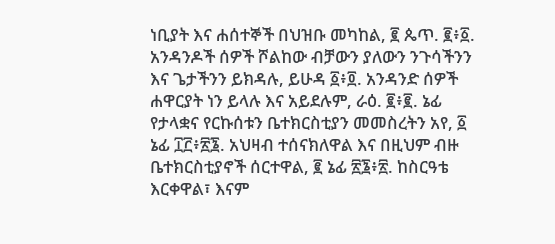ነቢያት እና ሐሰተኞች በህዝቡ መካከል, ፪ ጴጥ. ፪፥፩. አንዳንዶች ሰዎች ሾልከው ብቻውን ያለውን ንጉሳችንን እና ጌታችንን ይክዳሉ, ይሁዳ ፩፥፬. አንዳንድ ሰዎች ሐዋርያት ነን ይላሉ እና አይደሉም, ራዕ. ፪፥፪. ኔፊ የታላቋና የርኩሰቱን ቤተክርስቲያን መመስረትን አየ, ፩ ኔፊ ፲፫፥፳፮. አህዛብ ተሰናክለዋል እና በዚህም ብዙ ቤተክርስቲያኖች ሰርተዋል, ፪ ኔፊ ፳፮፥፳. ከስርዓቴ እርቀዋል፣ እናም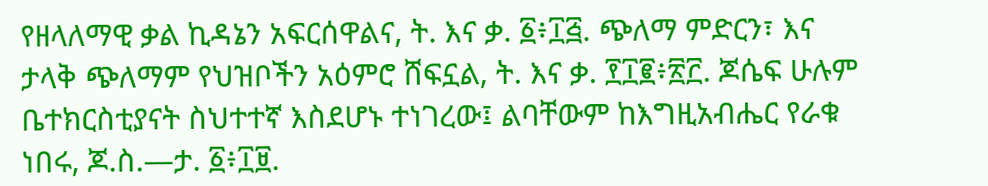የዘላለማዊ ቃል ኪዳኔን አፍርሰዋልና, ት. እና ቃ. ፩፥፲፭. ጭለማ ምድርን፣ እና ታላቅ ጭለማም የህዝቦችን አዕምሮ ሸፍኗል, ት. እና ቃ. ፻፲፪፥፳፫. ጆሴፍ ሁሉም ቤተክርስቲያናት ስህተተኛ እስደሆኑ ተነገረው፤ ልባቸውም ከእግዚአብሔር የራቁ ነበሩ, ጆ.ስ.—ታ. ፩፥፲፱.